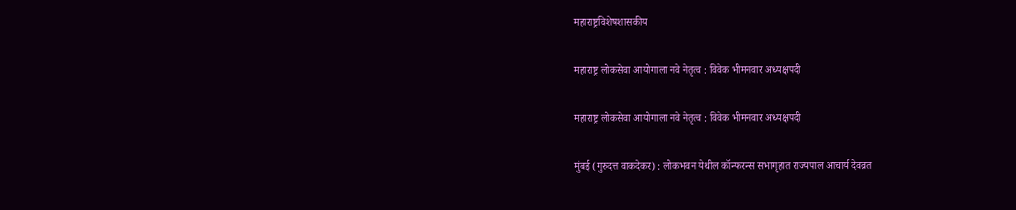महाराष्ट्रविशेषशासकीय

महाराष्ट्र लोकसेवा आयोगाला नवे नेतृत्व : विवेक भीमनवार अध्यक्षपदी

महाराष्ट्र लोकसेवा आयोगाला नवे नेतृत्व : विवेक भीमनवार अध्यक्षपदी

मुंबई (गुरुदत्त वाकदेकर) : लोकभवन येथील कॉन्फरन्स सभागृहात राज्यपाल आचार्य देवव्रत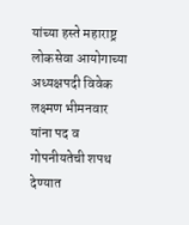यांच्या हस्ते महाराष्ट्र लोकसेवा आयोगाच्या अध्यक्षपदी विवेक लक्ष्मण भीमनवार यांना पद व गोपनीयतेची शपथ देण्यात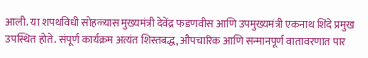आली. या शपथविधी सोहळ्यास मुख्यमंत्री देवेंद्र फडणवीस आणि उपमुख्यमंत्री एकनाथ शिंदे प्रमुख उपस्थित होते. संपूर्ण कार्यक्रम अत्यंत शिस्तबद्ध, औपचारिक आणि सन्मानपूर्ण वातावरणात पार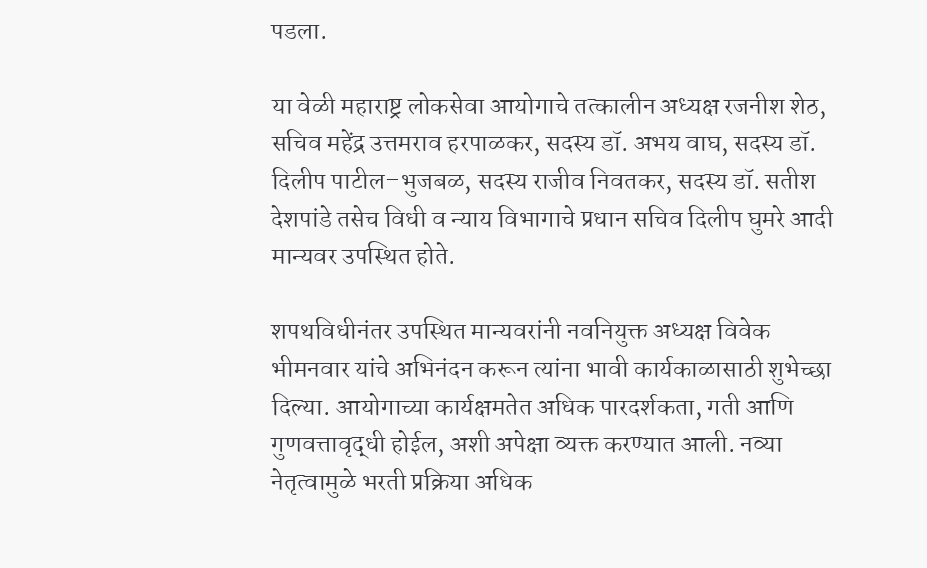पडला.

या वेळी महाराष्ट्र लोकसेवा आयोगाचे तत्कालीन अध्यक्ष रजनीश शेठ, सचिव महेंद्र उत्तमराव हरपाळकर, सदस्य डॉ. अभय वाघ, सदस्य डॉ. दिलीप पाटील–भुजबळ, सदस्य राजीव निवतकर, सदस्य डॉ. सतीश देशपांडे तसेच विधी व न्याय विभागाचे प्रधान सचिव दिलीप घुमरे आदी मान्यवर उपस्थित होते.

शपथविधीनंतर उपस्थित मान्यवरांनी नवनियुक्त अध्यक्ष विवेक भीमनवार यांचे अभिनंदन करून त्यांना भावी कार्यकाळासाठी शुभेच्छा दिल्या. आयोगाच्या कार्यक्षमतेत अधिक पारदर्शकता, गती आणि गुणवत्तावृद्धी होईल, अशी अपेक्षा व्यक्त करण्यात आली. नव्या नेतृत्वामुळे भरती प्रक्रिया अधिक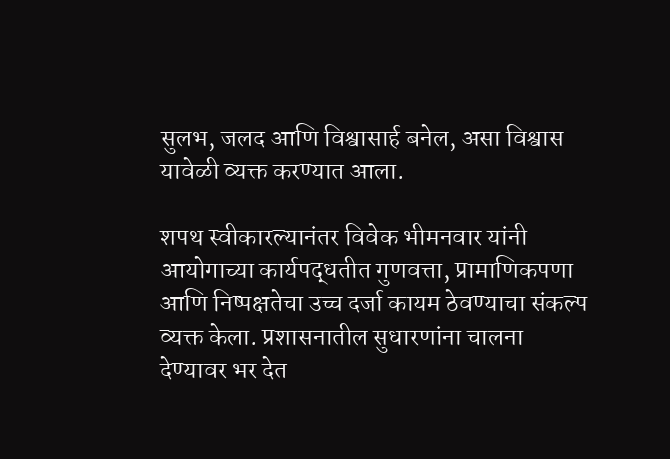सुलभ, जलद आणि विश्वासार्ह बनेल, असा विश्वास यावेळी व्यक्त करण्यात आला.

शपथ स्वीकारल्यानंतर विवेक भीमनवार यांनी आयोगाच्या कार्यपद्धतीत गुणवत्ता, प्रामाणिकपणा आणि निष्पक्षतेचा उच्च दर्जा कायम ठेवण्याचा संकल्प व्यक्त केला. प्रशासनातील सुधारणांना चालना देण्यावर भर देत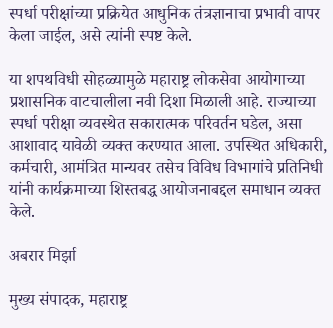स्पर्धा परीक्षांच्या प्रक्रियेत आधुनिक तंत्रज्ञानाचा प्रभावी वापर केला जाईल, असे त्यांनी स्पष्ट केले.

या शपथविधी सोहळ्यामुळे महाराष्ट्र लोकसेवा आयोगाच्या प्रशासनिक वाटचालीला नवी दिशा मिळाली आहे. राज्याच्या स्पर्धा परीक्षा व्यवस्थेत सकारात्मक परिवर्तन घडेल, असा आशावाद यावेळी व्यक्त करण्यात आला. उपस्थित अधिकारी, कर्मचारी, आमंत्रित मान्यवर तसेच विविध विभागांचे प्रतिनिधी यांनी कार्यक्रमाच्या शिस्तबद्ध आयोजनाबद्दल समाधान व्यक्त केले.

अबरार मिर्झा

मुख्य संपादक, महाराष्ट्र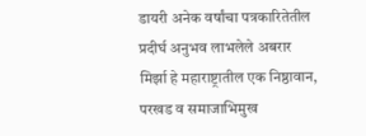डायरी अनेक वर्षांचा पत्रकारितेतील प्रदीर्घ अनुभव लाभलेले अबरार मिर्झा हे महाराष्ट्रातील एक निष्ठावान, परखड व समाजाभिमुख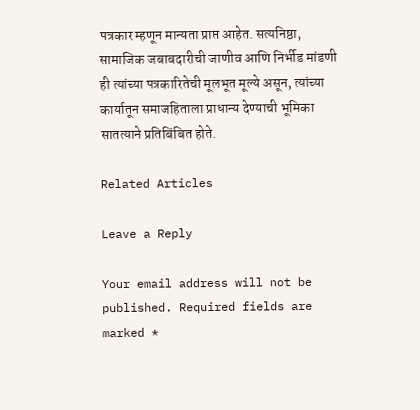पत्रकार म्हणून मान्यता प्राप्त आहेत. सत्यनिष्ठा, सामाजिक जबाबदारीची जाणीव आणि निर्भीड मांडणी ही त्यांच्या पत्रकारितेची मूलभूत मूल्ये असून, त्यांच्या कार्यातून समाजहिताला प्राधान्य देण्याची भूमिका सातत्याने प्रतिबिंबित होते.

Related Articles

Leave a Reply

Your email address will not be published. Required fields are marked *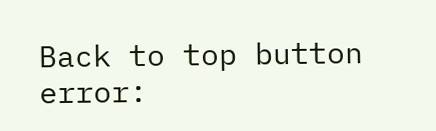Back to top button
error: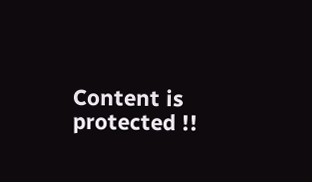Content is protected !!